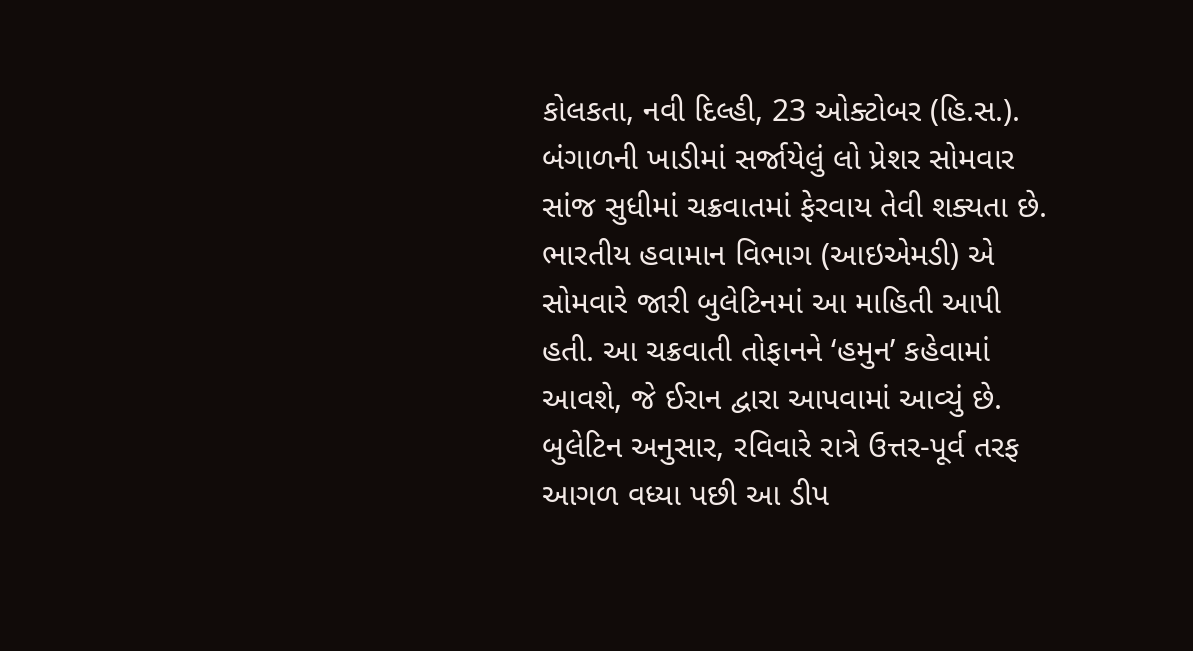કોલકતા, નવી દિલ્હી, 23 ઓક્ટોબર (હિ.સ.). બંગાળની ખાડીમાં સર્જાયેલું લો પ્રેશર સોમવાર સાંજ સુધીમાં ચક્રવાતમાં ફેરવાય તેવી શક્યતા છે. ભારતીય હવામાન વિભાગ (આઇએમડી) એ સોમવારે જારી બુલેટિનમાં આ માહિતી આપી હતી. આ ચક્રવાતી તોફાનને ‘હમુન’ કહેવામાં આવશે, જે ઈરાન દ્વારા આપવામાં આવ્યું છે.
બુલેટિન અનુસાર, રવિવારે રાત્રે ઉત્તર-પૂર્વ તરફ આગળ વધ્યા પછી આ ડીપ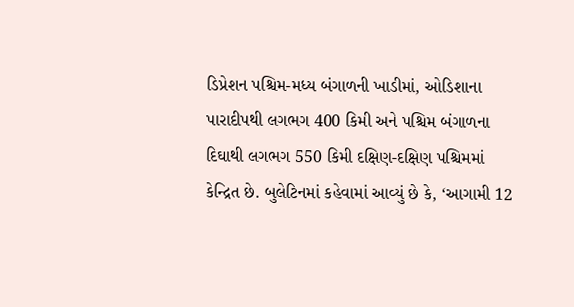ડિપ્રેશન પશ્ચિમ-મધ્ય બંગાળની ખાડીમાં, ઓડિશાના પારાદીપથી લગભગ 400 કિમી અને પશ્ચિમ બંગાળના દિઘાથી લગભગ 550 કિમી દક્ષિણ-દક્ષિણ પશ્ચિમમાં કેન્દ્રિત છે. બુલેટિનમાં કહેવામાં આવ્યું છે કે, ‘આગામી 12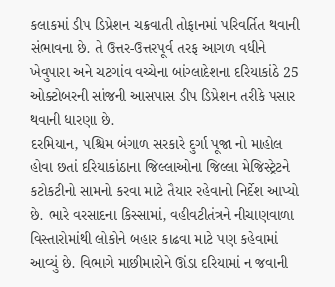કલાકમાં ડીપ ડિપ્રેશન ચક્રવાતી તોફાનમાં પરિવર્તિત થવાની સંભાવના છે. તે ઉત્તર-ઉત્તરપૂર્વ તરફ આગળ વધીને ખેવુપારા અને ચટગાંવ વચ્ચેના બાંગ્લાદેશના દરિયાકાંઠે 25 ઓક્ટોબરની સાંજની આસપાસ ડીપ ડિપ્રેશન તરીકે પસાર થવાની ધારણા છે.
દરમિયાન, પશ્ચિમ બંગાળ સરકારે દુર્ગા પૂજા નો માહોલ હોવા છતાં દરિયાકાંઠાના જિલ્લાઓના જિલ્લા મેજિસ્ટ્રેટને કટોકટીનો સામનો કરવા માટે તૈયાર રહેવાનો નિર્દેશ આપ્યો છે. ભારે વરસાદના કિસ્સામાં, વહીવટીતંત્રને નીચાણવાળા વિસ્તારોમાંથી લોકોને બહાર કાઢવા માટે પણ કહેવામાં આવ્યું છે. વિભાગે માછીમારોને ઊંડા દરિયામાં ન જવાની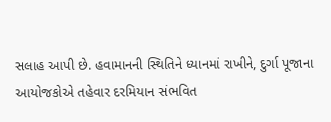સલાહ આપી છે. હવામાનની સ્થિતિને ધ્યાનમાં રાખીને, દુર્ગા પૂજાના આયોજકોએ તહેવાર દરમિયાન સંભવિત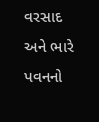વરસાદ અને ભારે પવનનો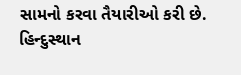સામનો કરવા તૈયારીઓ કરી છે.
હિન્દુસ્થાન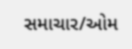સમાચાર/ઓમ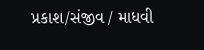પ્રકાશ/સંજીવ / માધવી